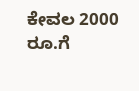ಕೇವಲ 2000 ರೂ.ಗೆ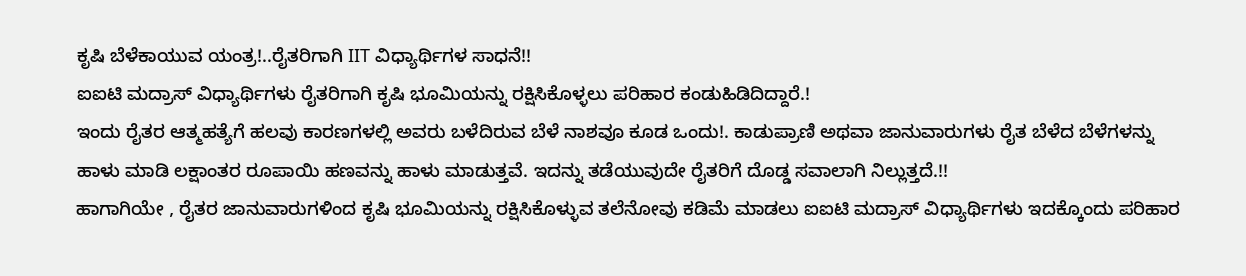ಕೃಷಿ ಬೆಳೆಕಾಯುವ ಯಂತ್ರ!..ರೈತರಿಗಾಗಿ IIT ವಿಧ್ಯಾರ್ಥಿಗಳ ಸಾಧನೆ!!
ಐಐಟಿ ಮದ್ರಾಸ್ ವಿಧ್ಯಾರ್ಥಿಗಳು ರೈತರಿಗಾಗಿ ಕೃಷಿ ಭೂಮಿಯನ್ನು ರಕ್ಷಿಸಿಕೊಳ್ಳಲು ಪರಿಹಾರ ಕಂಡುಹಿಡಿದಿದ್ದಾರೆ.!
ಇಂದು ರೈತರ ಆತ್ಮಹತ್ಯೆಗೆ ಹಲವು ಕಾರಣಗಳಲ್ಲಿ ಅವರು ಬಳೆದಿರುವ ಬೆಳೆ ನಾಶವೂ ಕೂಡ ಒಂದು!. ಕಾಡುಪ್ರಾಣಿ ಅಥವಾ ಜಾನುವಾರುಗಳು ರೈತ ಬೆಳೆದ ಬೆಳೆಗಳನ್ನು ಹಾಳು ಮಾಡಿ ಲಕ್ಷಾಂತರ ರೂಪಾಯಿ ಹಣವನ್ನು ಹಾಳು ಮಾಡುತ್ತವೆ. ಇದನ್ನು ತಡೆಯುವುದೇ ರೈತರಿಗೆ ದೊಡ್ಡ ಸವಾಲಾಗಿ ನಿಲ್ಲುತ್ತದೆ.!!
ಹಾಗಾಗಿಯೇ , ರೈತರ ಜಾನುವಾರುಗಳಿಂದ ಕೃಷಿ ಭೂಮಿಯನ್ನು ರಕ್ಷಿಸಿಕೊಳ್ಳುವ ತಲೆನೋವು ಕಡಿಮೆ ಮಾಡಲು ಐಐಟಿ ಮದ್ರಾಸ್ ವಿಧ್ಯಾರ್ಥಿಗಳು ಇದಕ್ಕೊಂದು ಪರಿಹಾರ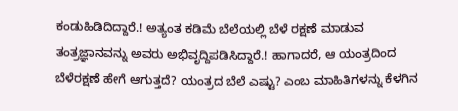ಕಂಡುಹಿಡಿದಿದ್ದಾರೆ.! ಅತ್ಯಂತ ಕಡಿಮೆ ಬೆಲೆಯಲ್ಲಿ ಬೆಳೆ ರಕ್ಷಣೆ ಮಾಡುವ ತಂತ್ರಜ್ಞಾನವನ್ನು ಅವರು ಅಭಿವೃದ್ದಿಪಡಿಸಿದ್ದಾರೆ.! ಹಾಗಾದರೆ, ಆ ಯಂತ್ರದಿಂದ ಬೆಳೆರಕ್ಷಣೆ ಹೇಗೆ ಆಗುತ್ತದೆ? ಯಂತ್ರದ ಬೆಲೆ ಎಷ್ಟು? ಎಂಬ ಮಾಹಿತಿಗಳನ್ನು ಕೆಳಗಿನ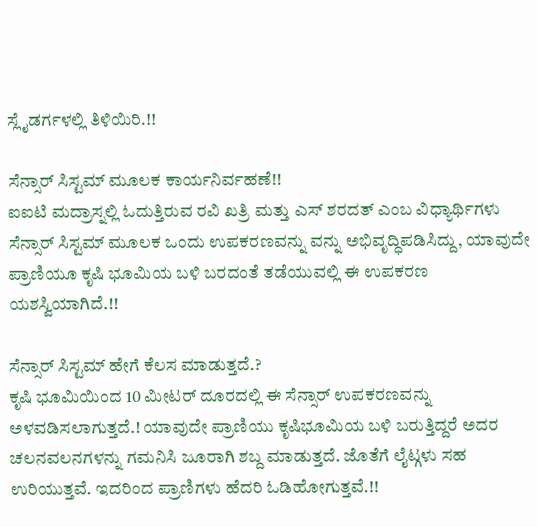ಸ್ಲೈಡರ್ಗಳಲ್ಲಿ ತಿಳಿಯಿರಿ.!!

ಸೆನ್ಸಾರ್ ಸಿಸ್ಟಮ್ ಮೂಲಕ ಕಾರ್ಯನಿರ್ವಹಣೆ!!
ಐಐಟಿ ಮದ್ರಾಸ್ನಲ್ಲಿ ಓದುತ್ತಿರುವ ರವಿ ಖತ್ರಿ ಮತ್ತು ಎಸ್ ಶರದತ್ ಎಂಬ ವಿಧ್ಯಾರ್ಥಿಗಳು ಸೆನ್ಸಾರ್ ಸಿಸ್ಟಮ್ ಮೂಲಕ ಒಂದು ಉಪಕರಣವನ್ನು ವನ್ನು ಅಭಿವೃದ್ಧಿಪಡಿಸಿದ್ದು, ಯಾವುದೇ ಪ್ರಾಣಿಯೂ ಕೃಷಿ ಭೂಮಿಯ ಬಳಿ ಬರದಂತೆ ತಡೆಯುವಲ್ಲಿ ಈ ಉಪಕರಣ ಯಶಸ್ವಿಯಾಗಿದೆ.!!

ಸೆನ್ಸಾರ್ ಸಿಸ್ಟಮ್ ಹೇಗೆ ಕೆಲಸ ಮಾಡುತ್ತದೆ.?
ಕೃಷಿ ಭೂಮಿಯಿಂದ 10 ಮೀಟರ್ ದೂರದಲ್ಲಿ ಈ ಸೆನ್ಸಾರ್ ಉಪಕರಣವನ್ನು ಅಳವಡಿಸಲಾಗುತ್ತದೆ.! ಯಾವುದೇ ಪ್ರಾಣಿಯು ಕೃಷಿಭೂಮಿಯ ಬಳಿ ಬರುತ್ತಿದ್ದರೆ ಅದರ ಚಲನವಲನಗಳನ್ನು ಗಮನಿಸಿ ಜೂರಾಗಿ ಶಬ್ದ ಮಾಡುತ್ತದೆ. ಜೊತೆಗೆ ಲೈಟ್ಗಳು ಸಹ ಉರಿಯುತ್ತವೆ. ಇದರಿಂದ ಪ್ರಾಣಿಗಳು ಹೆದರಿ ಓಡಿಹೋಗುತ್ತವೆ.!!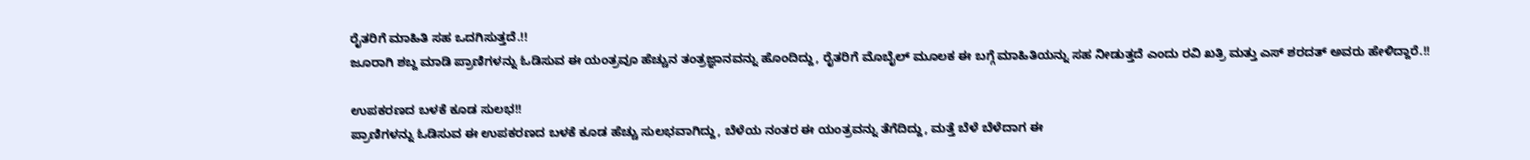ರೈತರಿಗೆ ಮಾಹಿತಿ ಸಹ ಒದಗಿಸುತ್ತದೆ.!!
ಜೂರಾಗಿ ಶಬ್ದ ಮಾಡಿ ಪ್ರಾಣಿಗಳನ್ನು ಓಡಿಸುವ ಈ ಯಂತ್ರವೂ ಹೆಚ್ಚುನ ತಂತ್ರಜ್ಞಾನವನ್ನು ಹೊಂದಿದ್ದು, ರೈತರಿಗೆ ಮೊಬೈಲ್ ಮೂಲಕ ಈ ಬಗ್ಗೆ ಮಾಹಿತಿಯನ್ನು ಸಹ ನೀಡುತ್ತದೆ ಎಂದು ರವಿ ಖತ್ರಿ ಮತ್ತು ಎಸ್ ಶರದತ್ ಅವರು ಹೇಳಿದ್ದಾರೆ.!!

ಉಪಕರಣದ ಬಳಕೆ ಕೂಡ ಸುಲಭ!!
ಪ್ರಾಣಿಗಳನ್ನು ಓಡಿಸುವ ಈ ಉಪಕರಣದ ಬಳಕೆ ಕೂಡ ಹೆಚ್ಚು ಸುಲಭವಾಗಿದ್ದು, ಬೆಳೆಯ ನಂತರ ಈ ಯಂತ್ರವನ್ನು ತೆಗೆದಿದ್ದು, ಮತ್ತೆ ಬೆಳೆ ಬೆಳೆದಾಗ ಈ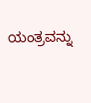ಯಂತ್ರವನ್ನು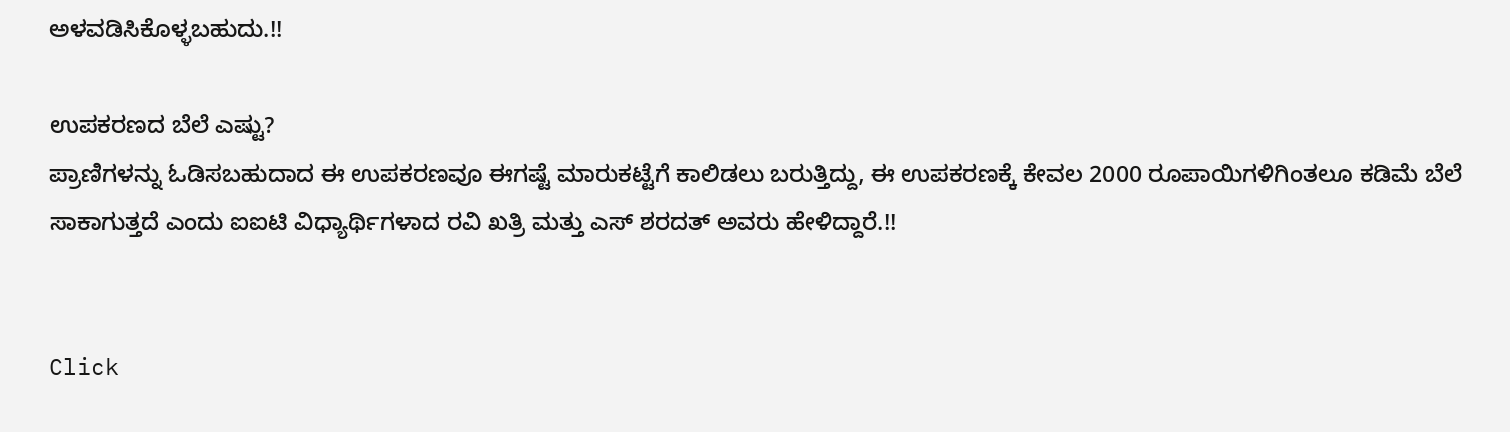ಅಳವಡಿಸಿಕೊಳ್ಳಬಹುದು.!!

ಉಪಕರಣದ ಬೆಲೆ ಎಷ್ಟು?
ಪ್ರಾಣಿಗಳನ್ನು ಓಡಿಸಬಹುದಾದ ಈ ಉಪಕರಣವೂ ಈಗಷ್ಟೆ ಮಾರುಕಟ್ಟೆಗೆ ಕಾಲಿಡಲು ಬರುತ್ತಿದ್ದು, ಈ ಉಪಕರಣಕ್ಕೆ ಕೇವಲ 2000 ರೂಪಾಯಿಗಳಿಗಿಂತಲೂ ಕಡಿಮೆ ಬೆಲೆ ಸಾಕಾಗುತ್ತದೆ ಎಂದು ಐಐಟಿ ವಿಧ್ಯಾರ್ಥಿಗಳಾದ ರವಿ ಖತ್ರಿ ಮತ್ತು ಎಸ್ ಶರದತ್ ಅವರು ಹೇಳಿದ್ದಾರೆ.!!


Click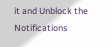it and Unblock the Notifications